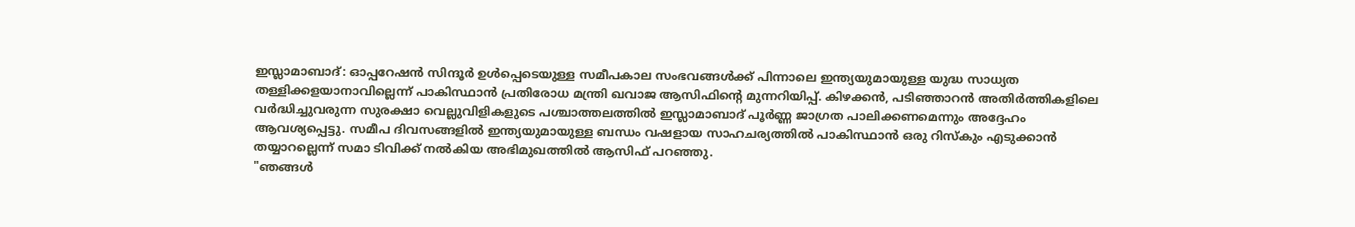ഇസ്ലാമാബാദ്: ഓപ്പറേഷൻ സിന്ദൂർ ഉൾപ്പെടെയുള്ള സമീപകാല സംഭവങ്ങൾക്ക് പിന്നാലെ ഇന്ത്യയുമായുള്ള യുദ്ധ സാധ്യത തള്ളിക്കളയാനാവില്ലെന്ന് പാകിസ്ഥാൻ പ്രതിരോധ മന്ത്രി ഖവാജ ആസിഫിന്റെ മുന്നറിയിപ്പ്. കിഴക്കൻ, പടിഞ്ഞാറൻ അതിർത്തികളിലെ വർദ്ധിച്ചുവരുന്ന സുരക്ഷാ വെല്ലുവിളികളുടെ പശ്ചാത്തലത്തിൽ ഇസ്ലാമാബാദ് പൂർണ്ണ ജാഗ്രത പാലിക്കണമെന്നും അദ്ദേഹം ആവശ്യപ്പെട്ടു. സമീപ ദിവസങ്ങളിൽ ഇന്ത്യയുമായുള്ള ബന്ധം വഷളായ സാഹചര്യത്തിൽ പാകിസ്ഥാൻ ഒരു റിസ്കും എടുക്കാൻ തയ്യാറല്ലെന്ന് സമാ ടിവിക്ക് നൽകിയ അഭിമുഖത്തിൽ ആസിഫ് പറഞ്ഞു.
"ഞങ്ങൾ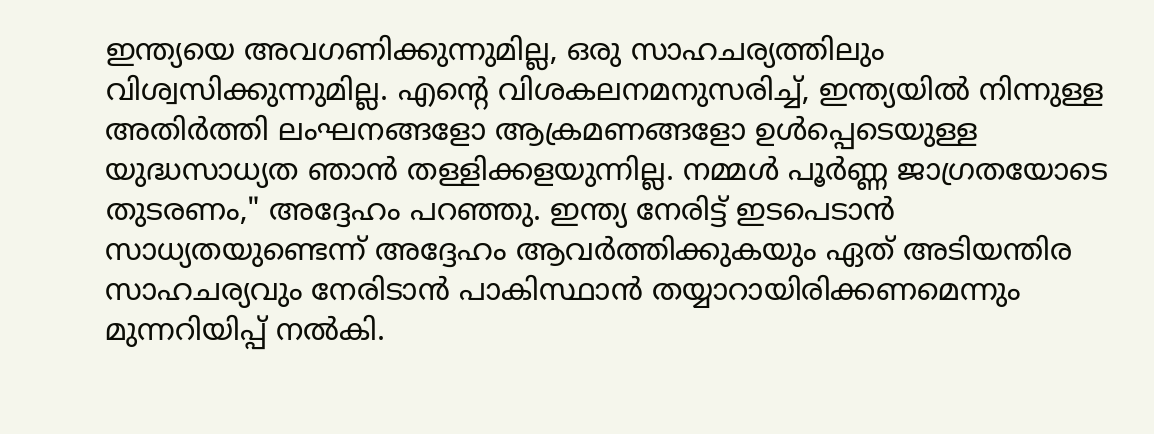ഇന്ത്യയെ അവഗണിക്കുന്നുമില്ല, ഒരു സാഹചര്യത്തിലും വിശ്വസിക്കുന്നുമില്ല. എന്റെ വിശകലനമനുസരിച്ച്, ഇന്ത്യയിൽ നിന്നുള്ള അതിർത്തി ലംഘനങ്ങളോ ആക്രമണങ്ങളോ ഉൾപ്പെടെയുള്ള യുദ്ധസാധ്യത ഞാൻ തള്ളിക്കളയുന്നില്ല. നമ്മൾ പൂർണ്ണ ജാഗ്രതയോടെ തുടരണം," അദ്ദേഹം പറഞ്ഞു. ഇന്ത്യ നേരിട്ട് ഇടപെടാൻ സാധ്യതയുണ്ടെന്ന് അദ്ദേഹം ആവർത്തിക്കുകയും ഏത് അടിയന്തിര സാഹചര്യവും നേരിടാൻ പാകിസ്ഥാൻ തയ്യാറായിരിക്കണമെന്നും മുന്നറിയിപ്പ് നൽകി.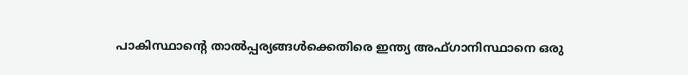പാകിസ്ഥാന്റെ താൽപ്പര്യങ്ങൾക്കെതിരെ ഇന്ത്യ അഫ്ഗാനിസ്ഥാനെ ഒരു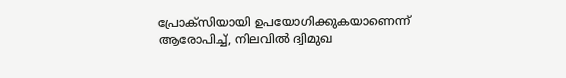പ്രോക്സിയായി ഉപയോഗിക്കുകയാണെന്ന് ആരോപിച്ച്, നിലവിൽ ദ്വിമുഖ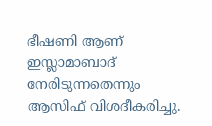ഭീഷണി ആണ് ഇസ്ലാമാബാദ് നേരിടുന്നതെന്നും ആസിഫ് വിശദീകരിച്ചു.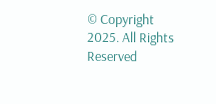© Copyright 2025. All Rights Reserved